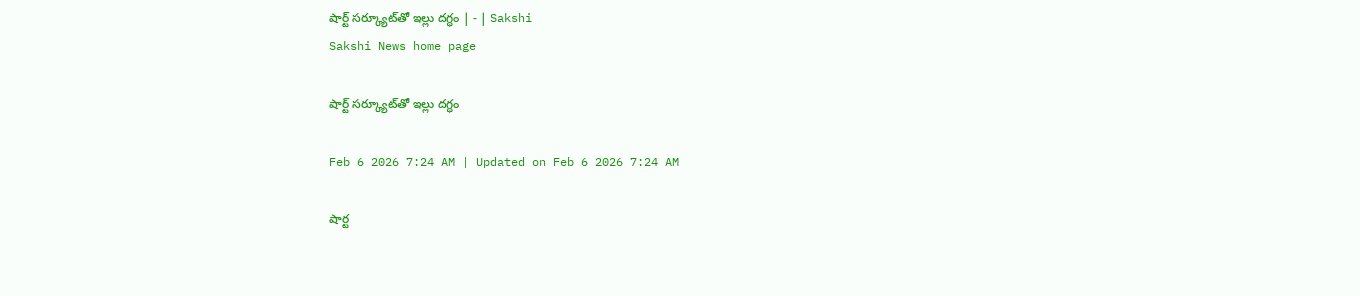షార్ట్‌ సర్క్యూట్‌తో ఇల్లు దగ్ధం | - | Sakshi
Sakshi News home page

షార్ట్‌ సర్క్యూట్‌తో ఇల్లు దగ్ధం

Feb 6 2026 7:24 AM | Updated on Feb 6 2026 7:24 AM

షార్ట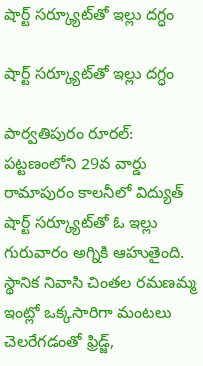షార్ట్‌ సర్క్యూట్‌తో ఇల్లు దగ్ధం

షార్ట్‌ సర్క్యూట్‌తో ఇల్లు దగ్ధం

పార్వతిపురం రూరల్‌: పట్టణంలోని 29వ వార్డు రామాపురం కాలనీలో విద్యుత్‌ షార్ట్‌ సర్క్యూట్‌తో ఓ ఇల్లు గురువారం అగ్నికి ఆహుతైంది. స్థానిక నివాసి చింతల రమణమ్మ ఇంట్లో ఒక్కసారిగా మంటలు చెలరేగడంతో ఫ్రిడ్జ్‌,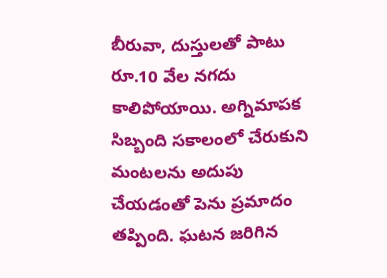బీరువా, దుస్తులతో పాటు రూ.10 వేల నగదు కాలిపోయాయి. అగ్నిమాపక సిబ్బంది సకాలంలో చేరుకుని మంటలను అదుపు చేయడంతో పెను ప్రమాదం తప్పింది. ఘటన జరిగిన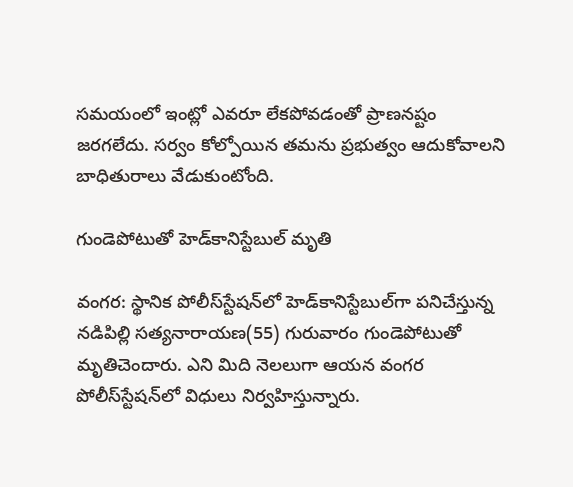సమయంలో ఇంట్లో ఎవరూ లేకపోవడంతో ప్రాణనష్టం జరగలేదు. సర్వం కోల్పోయిన తమను ప్రభుత్వం ఆదుకోవాలని బాధితురాలు వేడుకుంటోంది.

గుండెపోటుతో హెడ్‌కానిస్టేబుల్‌ మృతి

వంగర: స్థానిక పోలీస్‌స్టేషన్‌లో హెడ్‌కానిస్టేబుల్‌గా పనిచేస్తున్న నడిపిల్లి సత్యనారాయణ(55) గురువారం గుండెపోటుతో మృతిచెందారు. ఎని మిది నెలలుగా ఆయన వంగర పోలీస్‌స్టేషన్‌లో విధులు నిర్వహిస్తున్నారు.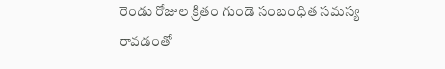రెండు రోజుల క్రితం గుండె సంబంధిత సమస్య రావడంతో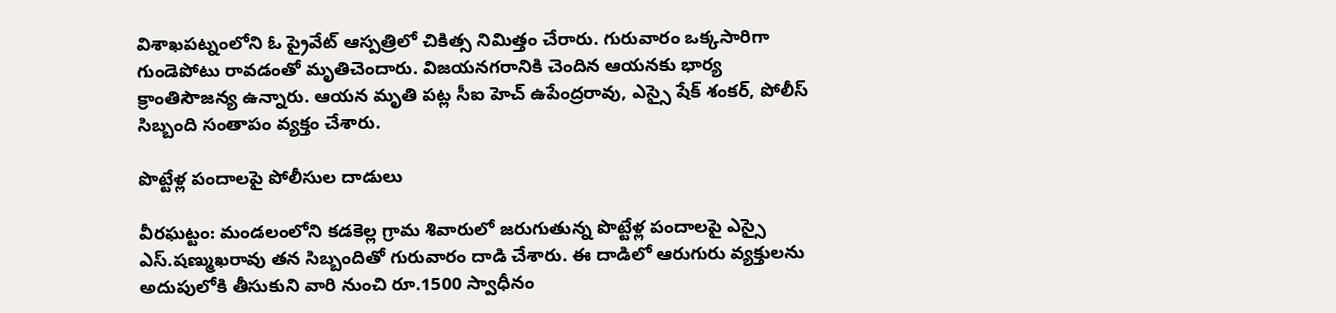విశాఖపట్నంలోని ఓ ప్రైవేట్‌ ఆస్పత్రిలో చికిత్స నిమిత్తం చేరారు. గురువారం ఒక్కసారిగా గుండెపోటు రావడంతో మృతిచెందారు. విజయనగరానికి చెందిన ఆయనకు భార్య క్రాంతిసౌజన్య ఉన్నారు. ఆయన మృతి పట్ల సీఐ హెచ్‌ ఉపేంద్రరావు, ఎస్సై షేక్‌ శంకర్‌, పోలీస్‌ సిబ్బంది సంతాపం వ్యక్తం చేశారు.

పొట్టేళ్ల పందాలపై పోలీసుల దాడులు

వీరఘట్టం: మండలంలోని కడకెల్ల గ్రామ శివారులో జరుగుతున్న పొట్టేళ్ల పందాలపై ఎస్సై ఎస్‌.షణ్ముఖరావు తన సిబ్బందితో గురువారం దాడి చేశారు. ఈ దాడిలో ఆరుగురు వ్యక్తులను అదుపులోకి తీసుకుని వారి నుంచి రూ.1500 స్వాధీనం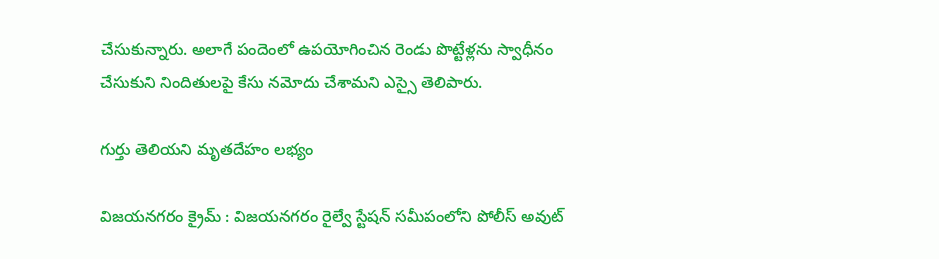చేసుకున్నారు. అలాగే పందెంలో ఉపయోగించిన రెండు పొట్టేళ్లను స్వాధీనం చేసుకుని నిందితులపై కేసు నమోదు చేశామని ఎస్సై తెలిపారు.

గుర్తు తెలియని మృతదేహం లభ్యం

విజయనగరం క్రైమ్‌ : విజయనగరం రైల్వే స్టేషన్‌ సమీపంలోని పోలీస్‌ అవుట్‌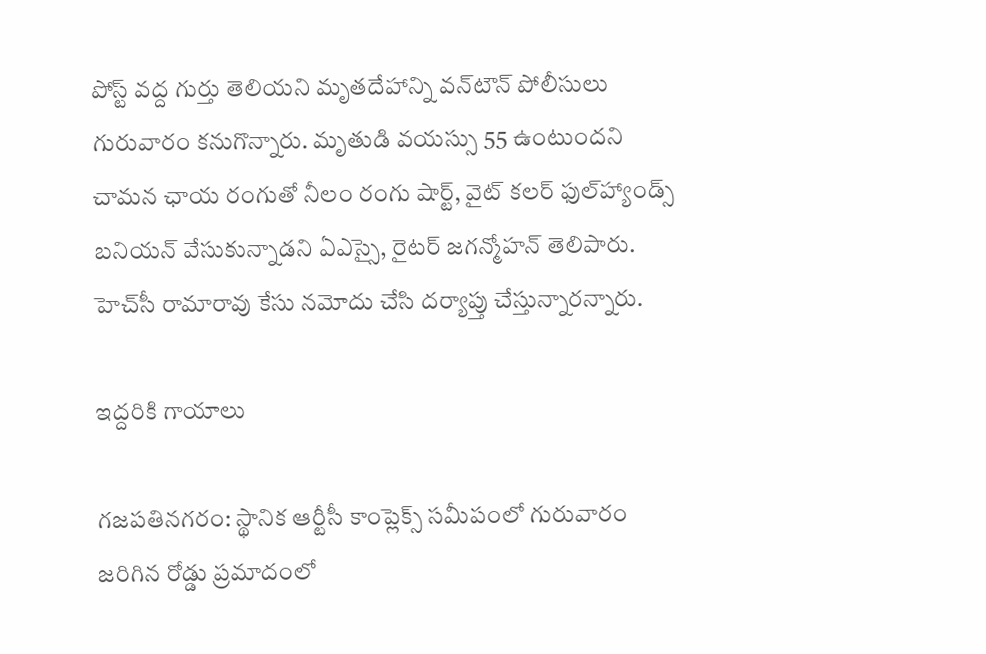పోస్ట్‌ వద్ద గుర్తు తెలియని మృతదేహాన్ని వన్‌టౌన్‌ పోలీసులు గురువారం కనుగొన్నారు. మృతుడి వయస్సు 55 ఉంటుందని చామన ఛాయ రంగుతో నీలం రంగు షార్ట్‌, వైట్‌ కలర్‌ ఫుల్‌హ్యాండ్స్‌ బనియన్‌ వేసుకున్నాడని ఏఎస్సై, రైటర్‌ జగన్మోహన్‌ తెలిపారు. హెచ్‌సీ రామారావు కేసు నమోదు చేసి దర్యాప్తు చేస్తున్నారన్నారు.

ఇద్దరికి గాయాలు

గజపతినగరం: స్థానిక ఆర్టీసీ కాంప్లెక్స్‌ సమీపంలో గురువారం జరిగిన రోడ్డు ప్రమాదంలో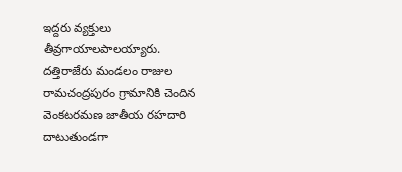ఇద్దరు వ్యక్తులు తీవ్రగాయాలపాలయ్యారు. దత్తిరాజేరు మండలం రాజుల రామచంద్రపురం గ్రామానికి చెందిన వెంకటరమణ జాతీయ రహదారి దాటుతుండగా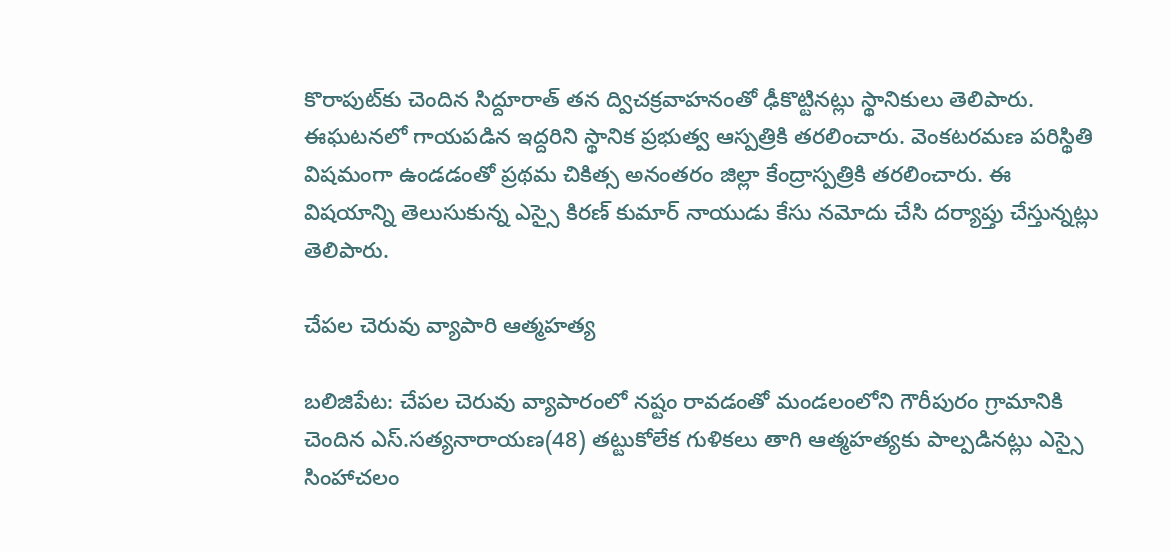కొరాపుట్‌కు చెందిన సిద్దూరాత్‌ తన ద్విచక్రవాహనంతో ఢీకొట్టినట్లు స్థానికులు తెలిపారు. ఈఘటనలో గాయపడిన ఇద్దరిని స్థానిక ప్రభుత్వ ఆస్పత్రికి తరలించారు. వెంకటరమణ పరిస్థితి విషమంగా ఉండడంతో ప్రథమ చికిత్స అనంతరం జిల్లా కేంద్రాస్పత్రికి తరలించారు. ఈ విషయాన్ని తెలుసుకున్న ఎస్సై కిరణ్‌ కుమార్‌ నాయుడు కేసు నమోదు చేసి దర్యాప్తు చేస్తున్నట్లు తెలిపారు.

చేపల చెరువు వ్యాపారి ఆత్మహత్య

బలిజిపేట: చేపల చెరువు వ్యాపారంలో నష్టం రావడంతో మండలంలోని గౌరీపురం గ్రామానికి చెందిన ఎస్‌.సత్యనారాయణ(48) తట్టుకోలేక గుళికలు తాగి ఆత్మహత్యకు పాల్పడినట్లు ఎస్సై సింహాచలం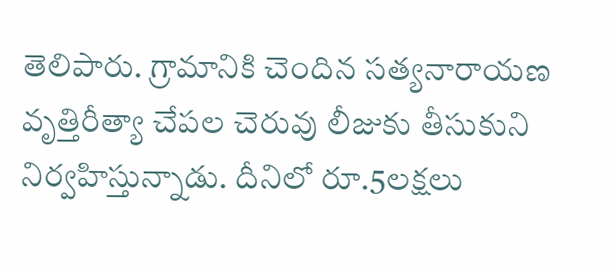తెలిపారు. గ్రామానికి చెందిన సత్యనారాయణ వృత్తిరీత్యా చేపల చెరువు లీజుకు తీసుకుని నిర్వహిస్తున్నాడు. దీనిలో రూ.5లక్షలు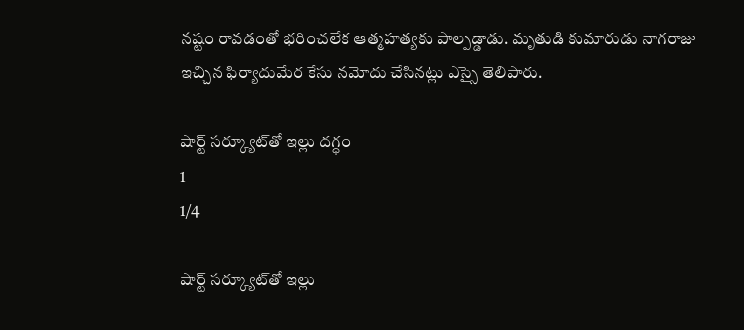నష్టం రావడంతో భరించలేక ఆత్మహత్యకు పాల్పడ్డాడు. మృతుడి కుమారుడు నాగరాజు ఇచ్చిన ఫిర్యాదుమేర కేసు నమోదు చేసినట్లు ఎస్సై తెలిపారు.

షార్ట్‌ సర్క్యూట్‌తో ఇల్లు దగ్ధం
1
1/4

షార్ట్‌ సర్క్యూట్‌తో ఇల్లు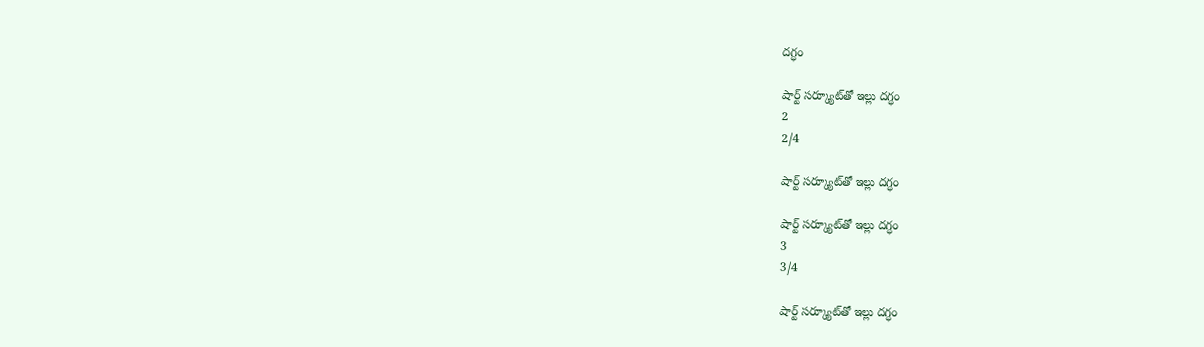దగ్ధం

షార్ట్‌ సర్క్యూట్‌తో ఇల్లు దగ్ధం
2
2/4

షార్ట్‌ సర్క్యూట్‌తో ఇల్లు దగ్ధం

షార్ట్‌ సర్క్యూట్‌తో ఇల్లు దగ్ధం
3
3/4

షార్ట్‌ సర్క్యూట్‌తో ఇల్లు దగ్ధం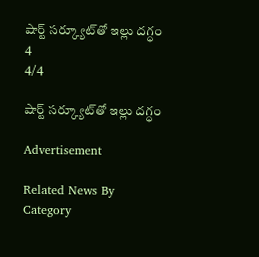షార్ట్‌ సర్క్యూట్‌తో ఇల్లు దగ్ధం
4
4/4

షార్ట్‌ సర్క్యూట్‌తో ఇల్లు దగ్ధం

Advertisement

Related News By Category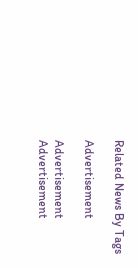Related News By Tags

Advertisement

Advertisement
Advertisement